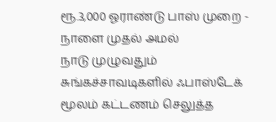ரூ.3,000 ஓராண்டு பாஸ் முறை - நாளை முதல் அமல்
நாடு முழுவதும் சுங்கச்சாவடிகளில் ஃபாஸ்டேக் மூலம் கட்டணம் செலுத்த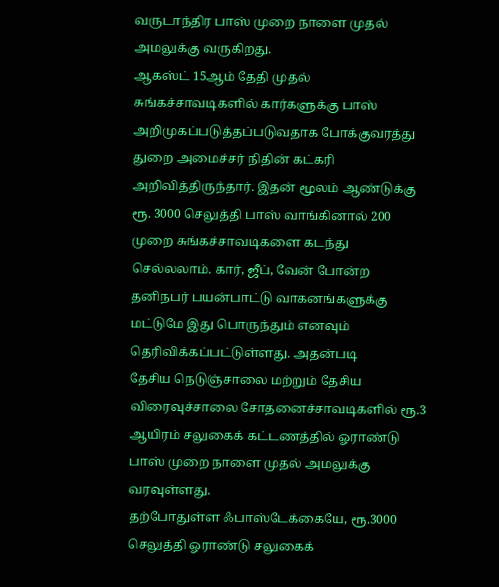வருடாந்திர பாஸ் முறை நாளை முதல் அமலுக்கு வருகிறது.
ஆகஸ்ட் 15ஆம் தேதி முதல் சுங்கச்சாவடிகளில் கார்களுக்கு பாஸ் அறிமுகப்படுத்தப்படுவதாக போக்குவரத்து துறை அமைச்சர் நிதின் கட்கரி அறிவித்திருந்தார். இதன் மூலம் ஆண்டுக்கு ரூ. 3000 செலுத்தி பாஸ் வாங்கினால் 200 முறை சுங்கச்சாவடிகளை கடந்து செல்லலாம். கார், ஜீப், வேன் போன்ற தனிநபர் பயன்பாட்டு வாகனங்களுக்கு மட்டுமே இது பொருந்தும் எனவும் தெரிவிக்கப்பட்டுள்ளது. அதன்படி
தேசிய நெடுஞ்சாலை மற்றும் தேசிய விரைவுச்சாலை சோதனைச்சாவடிகளில் ரூ.3 ஆயிரம் சலுகைக் கட்டணத்தில் ஓராண்டு பாஸ் முறை நாளை முதல் அமலுக்கு வரவுள்ளது.
தற்போதுள்ள ஃபாஸ்டேக்கையே, ரூ.3000 செலுத்தி ஓராண்டு சலுகைக்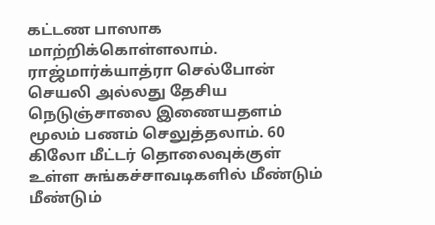கட்டண பாஸாக மாற்றிக்கொள்ளலாம். ராஜ்மார்க்யாத்ரா செல்போன் செயலி அல்லது தேசிய நெடுஞ்சாலை இணையதளம் மூலம் பணம் செலுத்தலாம். 60 கிலோ மீட்டர் தொலைவுக்குள் உள்ள சுங்கச்சாவடிகளில் மீண்டும் மீண்டும்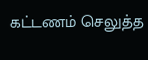கட்டணம் செலுத்த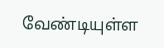வேண்டியுள்ள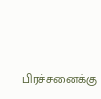பிரச்சனைக்கு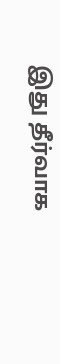இது தீர்வாக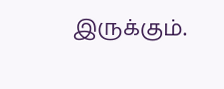இருக்கும்.